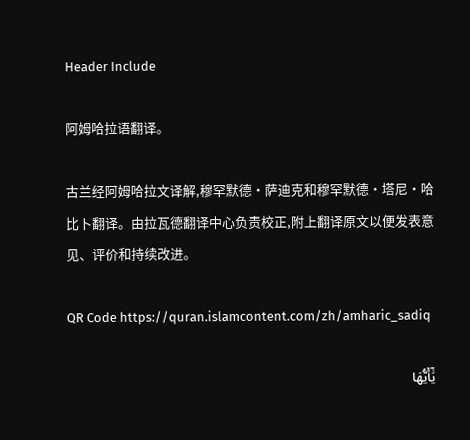Header Include

阿姆哈拉语翻译。

古兰经阿姆哈拉文译解,穆罕默德·萨迪克和穆罕默德·塔尼·哈比卜翻译。由拉瓦德翻译中心负责校正,附上翻译原文以便发表意见、评价和持续改进。

QR Code https://quran.islamcontent.com/zh/amharic_sadiq

يَٰٓأَيُّهَا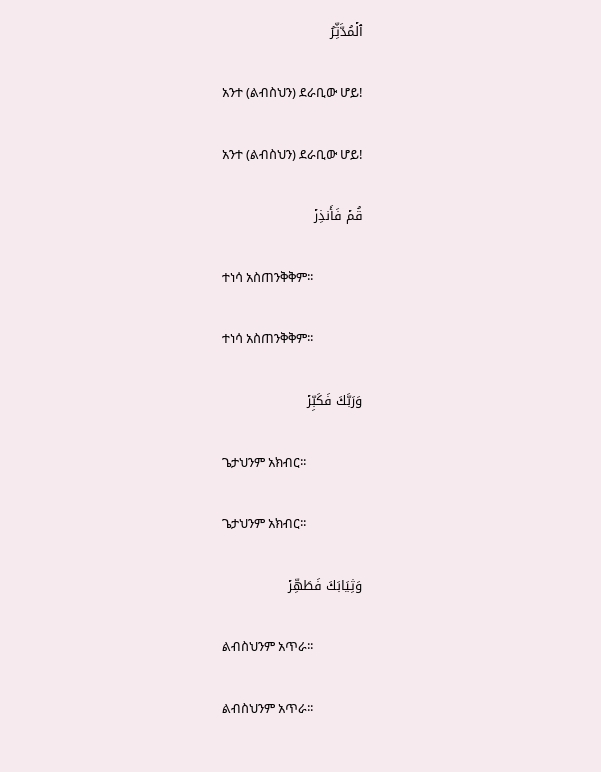ٱلۡمُدَّثِّرُ

አንተ (ልብስህን) ደራቢው ሆይ!

አንተ (ልብስህን) ደራቢው ሆይ!

قُمۡ فَأَنذِرۡ

ተነሳ አስጠንቅቅም፡፡

ተነሳ አስጠንቅቅም፡፡

وَرَبَّكَ فَكَبِّرۡ

ጌታህንም አክብር፡፡

ጌታህንም አክብር፡፡

وَثِيَابَكَ فَطَهِّرۡ

ልብስህንም አጥራ፡፡

ልብስህንም አጥራ፡፡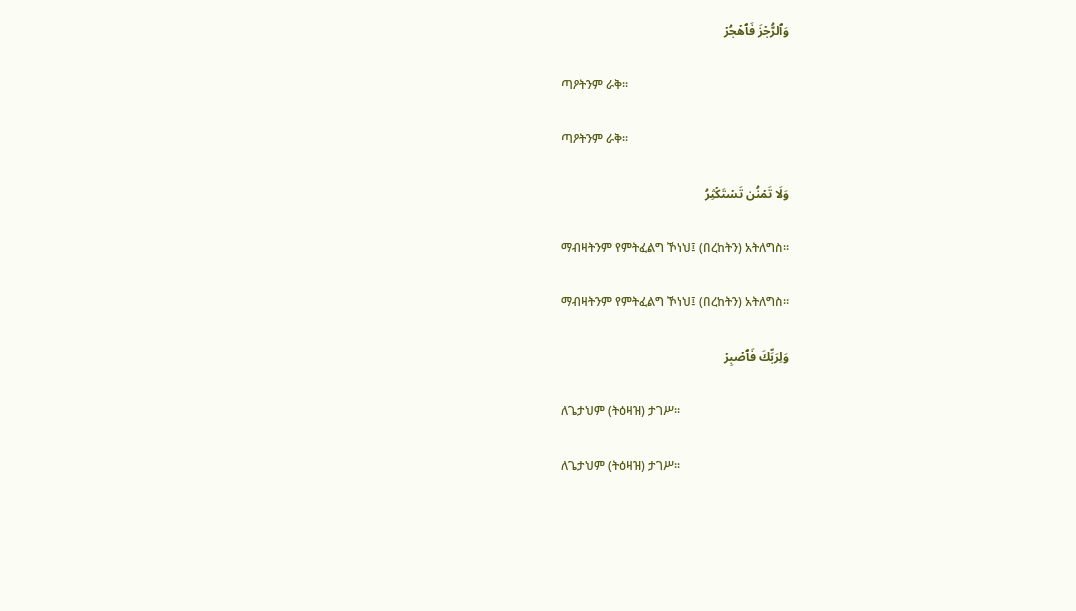وَٱلرُّجۡزَ فَٱهۡجُرۡ

ጣዖትንም ራቅ፡፡

ጣዖትንም ራቅ፡፡

وَلَا تَمۡنُن تَسۡتَكۡثِرُ

ማብዛትንም የምትፈልግ ኾነህ፤ (በረከትን) አትለግስ።

ማብዛትንም የምትፈልግ ኾነህ፤ (በረከትን) አትለግስ።

وَلِرَبِّكَ فَٱصۡبِرۡ

ለጌታህም (ትዕዛዝ) ታገሥ፡፡

ለጌታህም (ትዕዛዝ) ታገሥ፡፡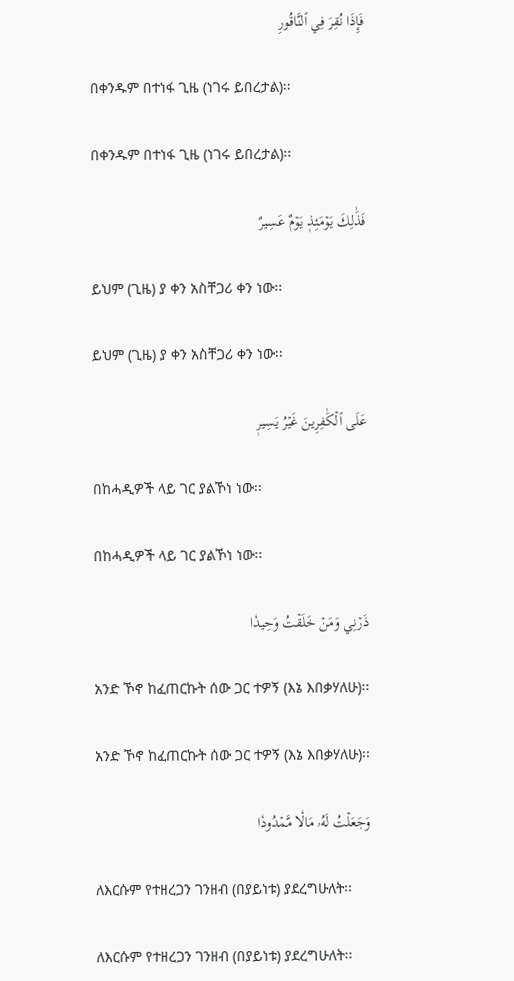فَإِذَا نُقِرَ فِي ٱلنَّاقُورِ

በቀንዱም በተነፋ ጊዜ (ነገሩ ይበረታል)፡፡

በቀንዱም በተነፋ ጊዜ (ነገሩ ይበረታል)፡፡

فَذَٰلِكَ يَوۡمَئِذٖ يَوۡمٌ عَسِيرٌ

ይህም (ጊዜ) ያ ቀን አስቸጋሪ ቀን ነው፡፡

ይህም (ጊዜ) ያ ቀን አስቸጋሪ ቀን ነው፡፡

عَلَى ٱلۡكَٰفِرِينَ غَيۡرُ يَسِيرٖ

በከሓዲዎች ላይ ገር ያልኾነ ነው፡፡

በከሓዲዎች ላይ ገር ያልኾነ ነው፡፡

ذَرۡنِي وَمَنۡ خَلَقۡتُ وَحِيدٗا

አንድ ኾኖ ከፈጠርኩት ሰው ጋር ተዎኝ (እኔ እበቃሃለሁ)፡፡

አንድ ኾኖ ከፈጠርኩት ሰው ጋር ተዎኝ (እኔ እበቃሃለሁ)፡፡

وَجَعَلۡتُ لَهُۥ مَالٗا مَّمۡدُودٗا

ለእርሱም የተዘረጋን ገንዘብ (በያይነቱ) ያደረግሁለት፡፡

ለእርሱም የተዘረጋን ገንዘብ (በያይነቱ) ያደረግሁለት፡፡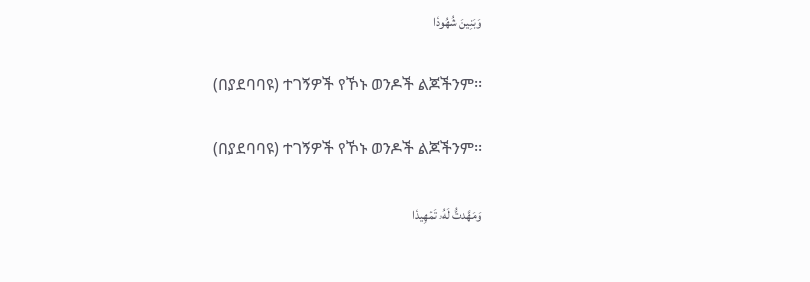وَبَنِينَ شُهُودٗا

(በያደባባዩ) ተገኝዎች የኾኑ ወንዶች ልጆችንም፡፡

(በያደባባዩ) ተገኝዎች የኾኑ ወንዶች ልጆችንም፡፡

وَمَهَّدتُّ لَهُۥ تَمۡهِيدٗا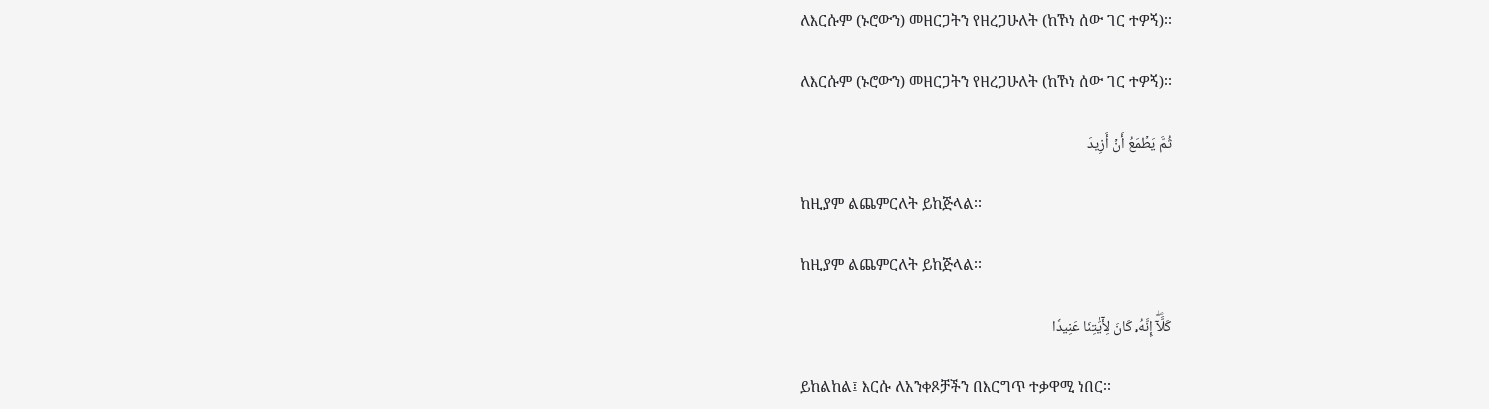ለእርሱም (ኑሮውን) መዘርጋትን የዘረጋሁለት (ከኾነ ሰው ገር ተዎኝ)፡፡

ለእርሱም (ኑሮውን) መዘርጋትን የዘረጋሁለት (ከኾነ ሰው ገር ተዎኝ)፡፡

ثُمَّ يَطۡمَعُ أَنۡ أَزِيدَ

ከዚያም ልጨምርለት ይከጅላል፡፡

ከዚያም ልጨምርለት ይከጅላል፡፡

كَلَّآۖ إِنَّهُۥ كَانَ لِأٓيَٰتِنَا عَنِيدٗا

ይከልከል፤ እርሱ ለአንቀጾቻችን በእርግጥ ተቃዋሚ ነበር፡፡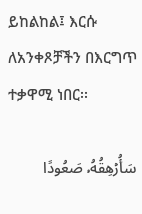ይከልከል፤ እርሱ ለአንቀጾቻችን በእርግጥ ተቃዋሚ ነበር፡፡

سَأُرۡهِقُهُۥ صَعُودًا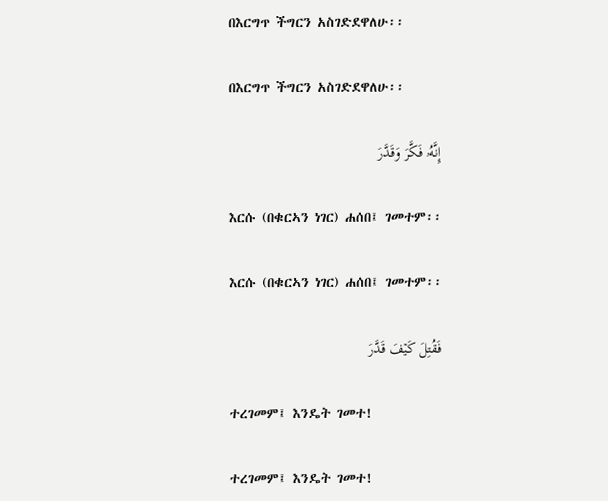በእርግጥ ችግርን አስገድደዋለሁ፡፡

በእርግጥ ችግርን አስገድደዋለሁ፡፡

إِنَّهُۥ فَكَّرَ وَقَدَّرَ

እርሱ (በቁርኣን ነገር) ሐሰበ፤ ገመተም፡፡

እርሱ (በቁርኣን ነገር) ሐሰበ፤ ገመተም፡፡

فَقُتِلَ كَيۡفَ قَدَّرَ

ተረገመም፤ እንዴት ገመተ!

ተረገመም፤ እንዴት ገመተ!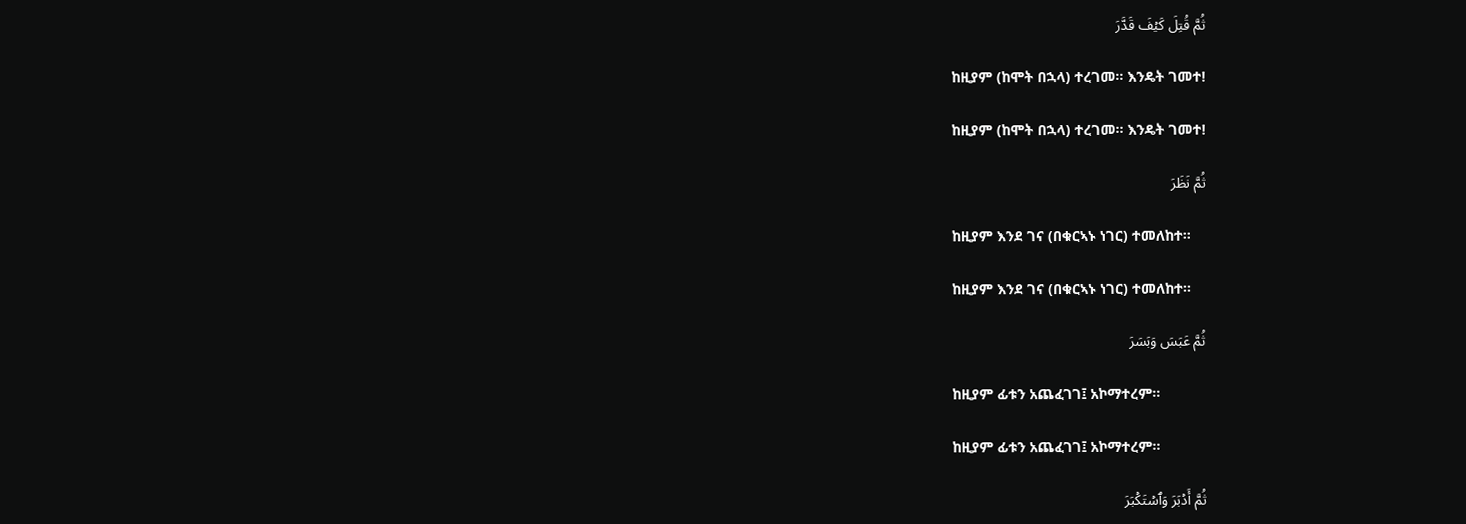ثُمَّ قُتِلَ كَيۡفَ قَدَّرَ

ከዚያም (ከሞት በኋላ) ተረገመ፡፡ እንዴት ገመተ!

ከዚያም (ከሞት በኋላ) ተረገመ፡፡ እንዴት ገመተ!

ثُمَّ نَظَرَ

ከዚያም እንደ ገና (በቁርኣኑ ነገር) ተመለከተ፡፡

ከዚያም እንደ ገና (በቁርኣኑ ነገር) ተመለከተ፡፡

ثُمَّ عَبَسَ وَبَسَرَ

ከዚያም ፊቱን አጨፈገገ፤ አኮማተረም፡፡

ከዚያም ፊቱን አጨፈገገ፤ አኮማተረም፡፡

ثُمَّ أَدۡبَرَ وَٱسۡتَكۡبَرَ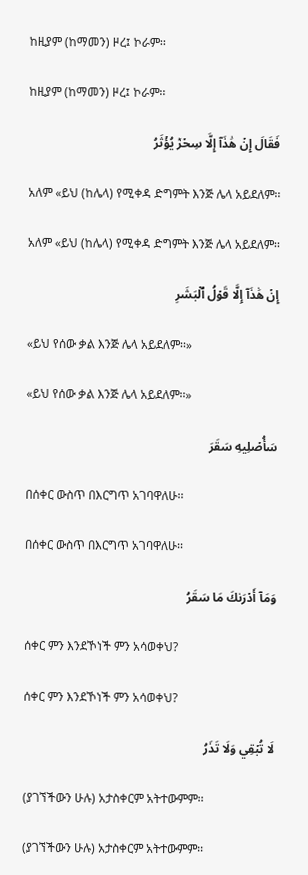ከዚያም (ከማመን) ዞረ፤ ኮራም፡፡

ከዚያም (ከማመን) ዞረ፤ ኮራም፡፡

فَقَالَ إِنۡ هَٰذَآ إِلَّا سِحۡرٞ يُؤۡثَرُ

አለም «ይህ (ከሌላ) የሚቀዳ ድግምት እንጅ ሌላ አይደለም፡፡

አለም «ይህ (ከሌላ) የሚቀዳ ድግምት እንጅ ሌላ አይደለም፡፡

إِنۡ هَٰذَآ إِلَّا قَوۡلُ ٱلۡبَشَرِ

«ይህ የሰው ቃል እንጅ ሌላ አይደለም፡፡»

«ይህ የሰው ቃል እንጅ ሌላ አይደለም፡፡»

سَأُصۡلِيهِ سَقَرَ

በሰቀር ውስጥ በእርግጥ አገባዋለሁ፡፡

በሰቀር ውስጥ በእርግጥ አገባዋለሁ፡፡

وَمَآ أَدۡرَىٰكَ مَا سَقَرُ

ሰቀር ምን እንደኾነች ምን አሳወቀህ?

ሰቀር ምን እንደኾነች ምን አሳወቀህ?

لَا تُبۡقِي وَلَا تَذَرُ

(ያገኘችውን ሁሉ) አታስቀርም አትተውምም፡፡

(ያገኘችውን ሁሉ) አታስቀርም አትተውምም፡፡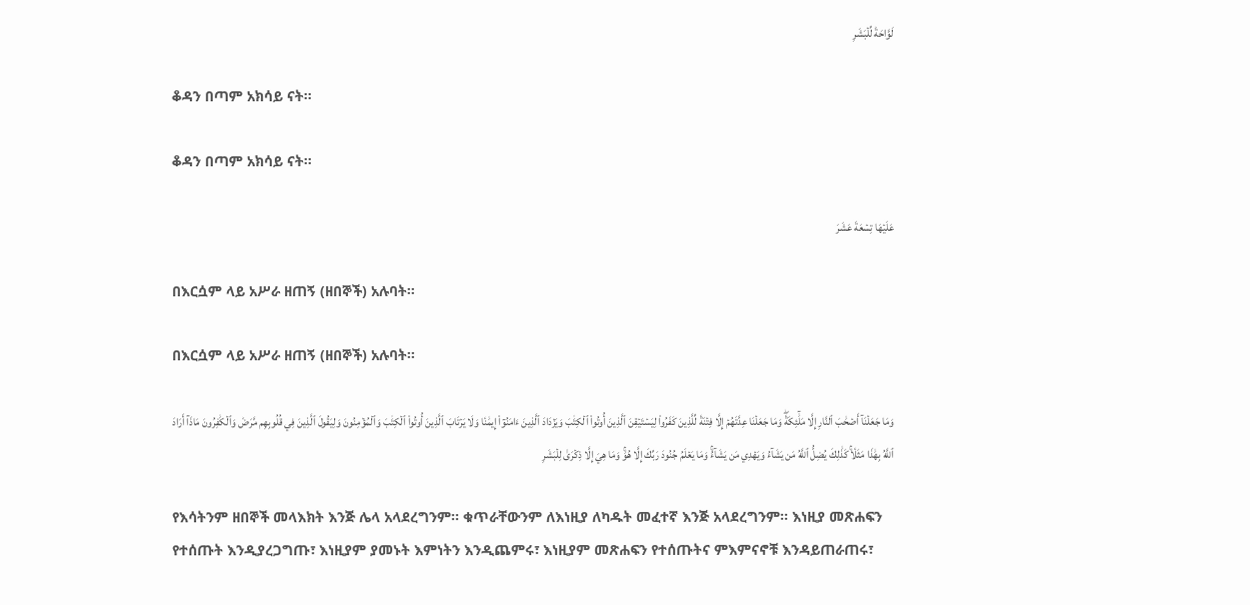لَوَّاحَةٞ لِّلۡبَشَرِ

ቆዳን በጣም አክሳይ ናት፡፡

ቆዳን በጣም አክሳይ ናት፡፡

عَلَيۡهَا تِسۡعَةَ عَشَرَ

በእርሷም ላይ አሥራ ዘጠኝ (ዘበኞች) አሉባት፡፡

በእርሷም ላይ አሥራ ዘጠኝ (ዘበኞች) አሉባት፡፡

وَمَا جَعَلۡنَآ أَصۡحَٰبَ ٱلنَّارِ إِلَّا مَلَٰٓئِكَةٗۖ وَمَا جَعَلۡنَا عِدَّتَهُمۡ إِلَّا فِتۡنَةٗ لِّلَّذِينَ كَفَرُواْ لِيَسۡتَيۡقِنَ ٱلَّذِينَ أُوتُواْ ٱلۡكِتَٰبَ وَيَزۡدَادَ ٱلَّذِينَ ءَامَنُوٓاْ إِيمَٰنٗا وَلَا يَرۡتَابَ ٱلَّذِينَ أُوتُواْ ٱلۡكِتَٰبَ وَٱلۡمُؤۡمِنُونَ وَلِيَقُولَ ٱلَّذِينَ فِي قُلُوبِهِم مَّرَضٞ وَٱلۡكَٰفِرُونَ مَاذَآ أَرَادَ ٱللَّهُ بِهَٰذَا مَثَلٗاۚ كَذَٰلِكَ يُضِلُّ ٱللَّهُ مَن يَشَآءُ وَيَهۡدِي مَن يَشَآءُۚ وَمَا يَعۡلَمُ جُنُودَ رَبِّكَ إِلَّا هُوَۚ وَمَا هِيَ إِلَّا ذِكۡرَىٰ لِلۡبَشَرِ

የእሳትንም ዘበኞች መላእክት እንጅ ሌላ አላደረግንም፡፡ ቁጥራቸውንም ለእነዚያ ለካዱት መፈተኛ እንጅ አላደረግንም፡፡ እነዚያ መጽሐፍን የተሰጡት እንዲያረጋግጡ፣ እነዚያም ያመኑት እምነትን እንዲጨምሩ፣ እነዚያም መጽሐፍን የተሰጡትና ምእምናኖቹ እንዳይጠራጠሩ፣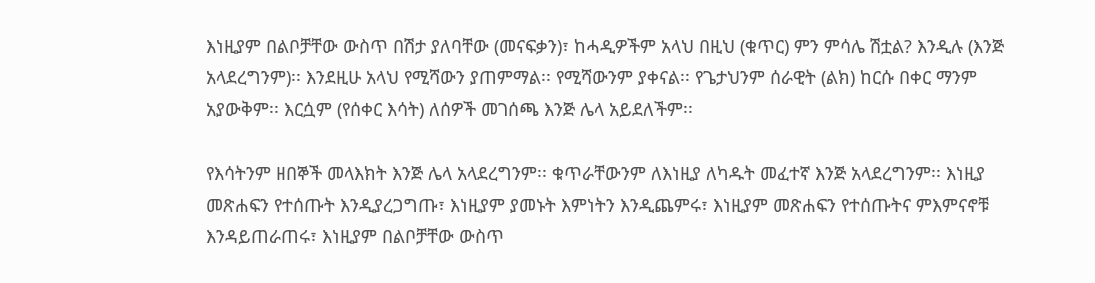እነዚያም በልቦቻቸው ውስጥ በሽታ ያለባቸው (መናፍቃን)፣ ከሓዲዎችም አላህ በዚህ (ቁጥር) ምን ምሳሌ ሽቷል? እንዲሉ (እንጅ አላደረግንም)፡፡ እንደዚሁ አላህ የሚሻውን ያጠምማል፡፡ የሚሻውንም ያቀናል፡፡ የጌታህንም ሰራዊት (ልክ) ከርሱ በቀር ማንም አያውቅም፡፡ እርሷም (የሰቀር እሳት) ለሰዎች መገሰጫ እንጅ ሌላ አይደለችም፡፡

የእሳትንም ዘበኞች መላእክት እንጅ ሌላ አላደረግንም፡፡ ቁጥራቸውንም ለእነዚያ ለካዱት መፈተኛ እንጅ አላደረግንም፡፡ እነዚያ መጽሐፍን የተሰጡት እንዲያረጋግጡ፣ እነዚያም ያመኑት እምነትን እንዲጨምሩ፣ እነዚያም መጽሐፍን የተሰጡትና ምእምናኖቹ እንዳይጠራጠሩ፣ እነዚያም በልቦቻቸው ውስጥ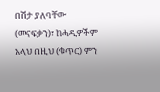በሽታ ያለባቸው (መናፍቃን)፣ ከሓዲዎችም አላህ በዚህ (ቁጥር) ምን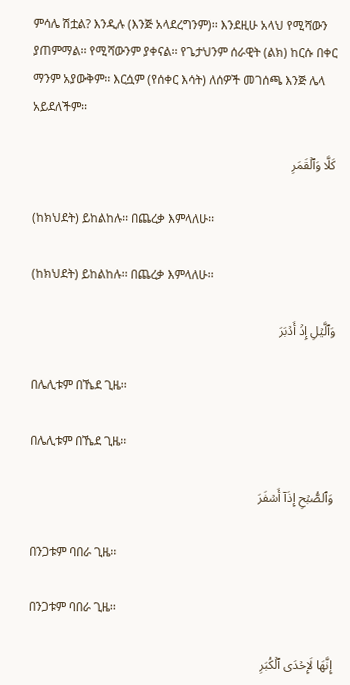ምሳሌ ሽቷል? እንዲሉ (እንጅ አላደረግንም)፡፡ እንደዚሁ አላህ የሚሻውን ያጠምማል፡፡ የሚሻውንም ያቀናል፡፡ የጌታህንም ሰራዊት (ልክ) ከርሱ በቀር ማንም አያውቅም፡፡ እርሷም (የሰቀር እሳት) ለሰዎች መገሰጫ እንጅ ሌላ አይደለችም፡፡

كَلَّا وَٱلۡقَمَرِ

(ከክህደት) ይከልከሉ፡፡ በጨረቃ እምላለሁ፡፡

(ከክህደት) ይከልከሉ፡፡ በጨረቃ እምላለሁ፡፡

وَٱلَّيۡلِ إِذۡ أَدۡبَرَ

በሌሊቱም በኼደ ጊዜ፡፡

በሌሊቱም በኼደ ጊዜ፡፡

وَٱلصُّبۡحِ إِذَآ أَسۡفَرَ

በንጋቱም ባበራ ጊዜ፡፡

በንጋቱም ባበራ ጊዜ፡፡

إِنَّهَا لَإِحۡدَى ٱلۡكُبَرِ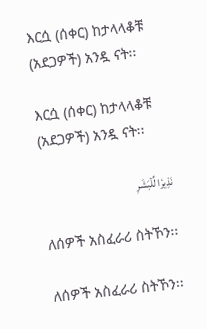እርሷ (ሰቀር) ከታላላቆቹ (አደጋዎች) አንዷ ናት፡፡

እርሷ (ሰቀር) ከታላላቆቹ (አደጋዎች) አንዷ ናት፡፡

نَذِيرٗا لِّلۡبَشَرِ

ለሰዎች አስፈራሪ ስትኾን፡፡

ለሰዎች አስፈራሪ ስትኾን፡፡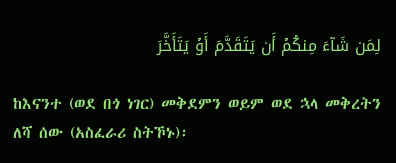لِمَن شَآءَ مِنكُمۡ أَن يَتَقَدَّمَ أَوۡ يَتَأَخَّرَ

ከእናንተ (ወደ በጎ ነገር) መቅደምን ወይም ወደ ኋላ መቅረትን ለሻ ሰው (አስፈራሪ ስትኾኑ)፡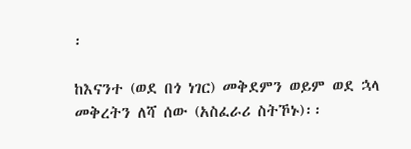፡

ከእናንተ (ወደ በጎ ነገር) መቅደምን ወይም ወደ ኋላ መቅረትን ለሻ ሰው (አስፈራሪ ስትኾኑ)፡፡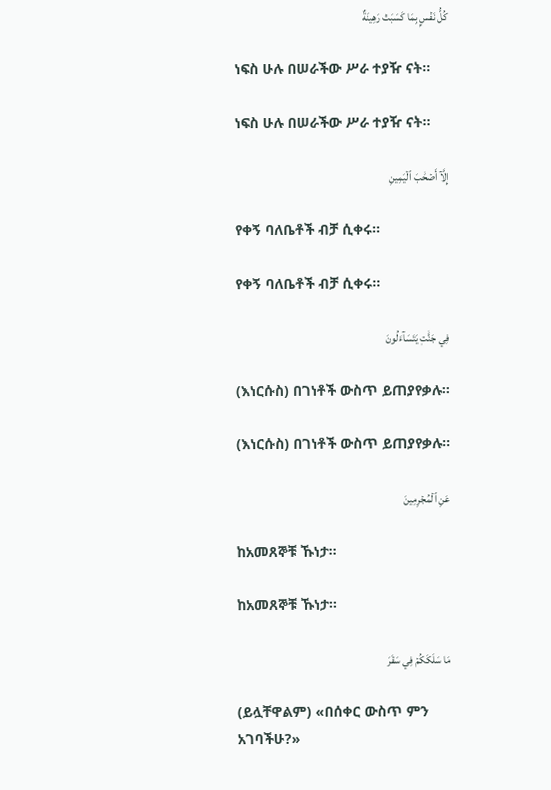كُلُّ نَفۡسِۭ بِمَا كَسَبَتۡ رَهِينَةٌ

ነፍስ ሁሉ በሠራችው ሥራ ተያዥ ናት፡፡

ነፍስ ሁሉ በሠራችው ሥራ ተያዥ ናት፡፡

إِلَّآ أَصۡحَٰبَ ٱلۡيَمِينِ

የቀኝ ባለቤቶች ብቻ ሲቀሩ፡፡

የቀኝ ባለቤቶች ብቻ ሲቀሩ፡፡

فِي جَنَّٰتٖ يَتَسَآءَلُونَ

(እነርሱስ) በገነቶች ውስጥ ይጠያየቃሉ፡፡

(እነርሱስ) በገነቶች ውስጥ ይጠያየቃሉ፡፡

عَنِ ٱلۡمُجۡرِمِينَ

ከአመጸኞቹ ኹነታ፡፡

ከአመጸኞቹ ኹነታ፡፡

مَا سَلَكَكُمۡ فِي سَقَرَ

(ይሏቸዋልም) «በሰቀር ውስጥ ምን አገባችሁ?»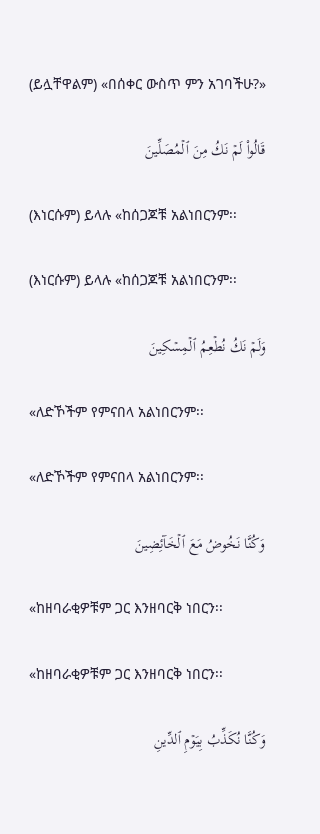(ይሏቸዋልም) «በሰቀር ውስጥ ምን አገባችሁ?»

قَالُواْ لَمۡ نَكُ مِنَ ٱلۡمُصَلِّينَ

(እነርሱም) ይላሉ «ከሰጋጆቹ አልነበርንም፡፡

(እነርሱም) ይላሉ «ከሰጋጆቹ አልነበርንም፡፡

وَلَمۡ نَكُ نُطۡعِمُ ٱلۡمِسۡكِينَ

«ለድኾችም የምናበላ አልነበርንም፡፡

«ለድኾችም የምናበላ አልነበርንም፡፡

وَكُنَّا نَخُوضُ مَعَ ٱلۡخَآئِضِينَ

«ከዘባራቂዎቹም ጋር እንዘባርቅ ነበርን፡፡

«ከዘባራቂዎቹም ጋር እንዘባርቅ ነበርን፡፡

وَكُنَّا نُكَذِّبُ بِيَوۡمِ ٱلدِّينِ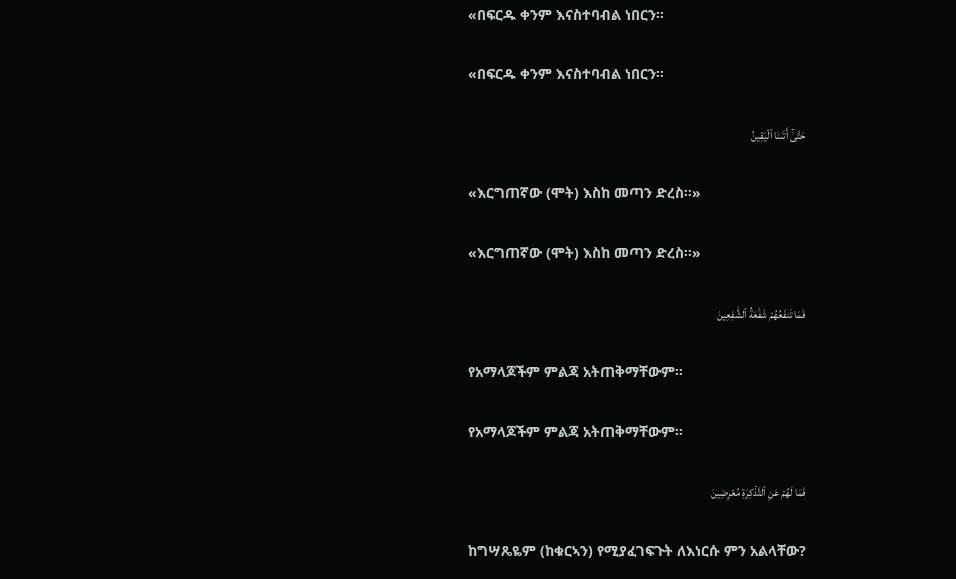«በፍርዱ ቀንም እናስተባብል ነበርን፡፡

«በፍርዱ ቀንም እናስተባብል ነበርን፡፡

حَتَّىٰٓ أَتَىٰنَا ٱلۡيَقِينُ

«እርግጠኛው (ሞት) እስከ መጣን ድረስ፡፡»

«እርግጠኛው (ሞት) እስከ መጣን ድረስ፡፡»

فَمَا تَنفَعُهُمۡ شَفَٰعَةُ ٱلشَّٰفِعِينَ

የአማላጆችም ምልጃ አትጠቅማቸውም፡፡

የአማላጆችም ምልጃ አትጠቅማቸውም፡፡

فَمَا لَهُمۡ عَنِ ٱلتَّذۡكِرَةِ مُعۡرِضِينَ

ከግሣጼዬም (ከቁርኣን) የሚያፈገፍጉት ለእነርሱ ምን አልላቸው?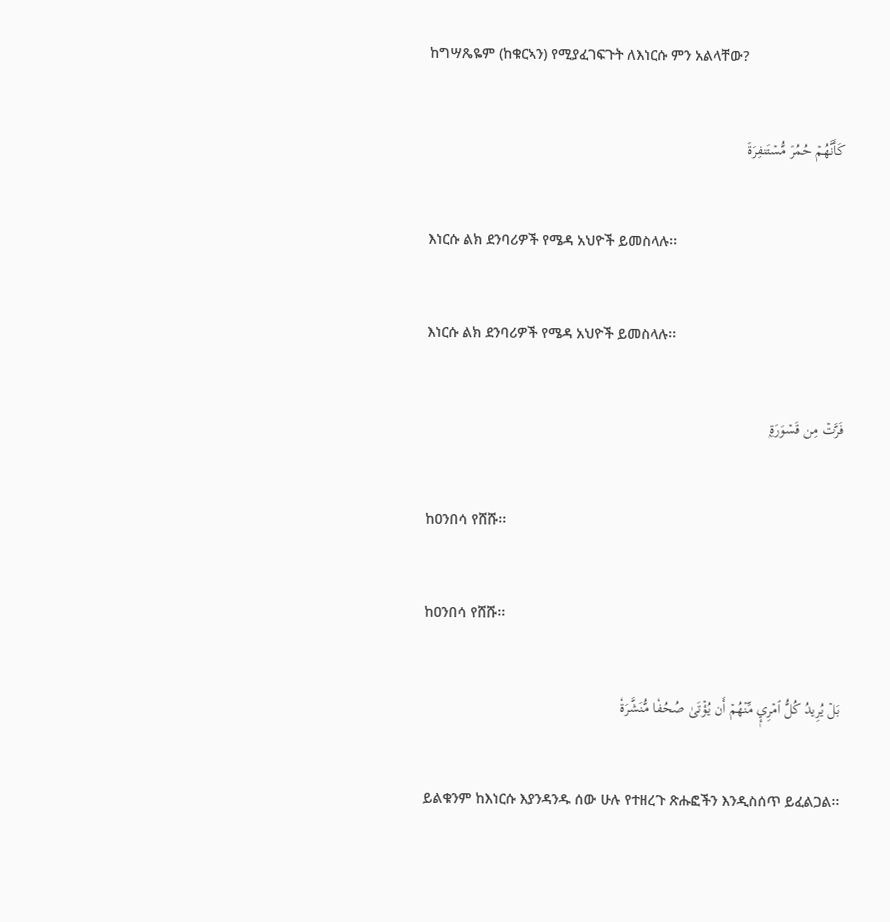ከግሣጼዬም (ከቁርኣን) የሚያፈገፍጉት ለእነርሱ ምን አልላቸው?

كَأَنَّهُمۡ حُمُرٞ مُّسۡتَنفِرَةٞ

እነርሱ ልክ ደንባሪዎች የሜዳ አህዮች ይመስላሉ፡፡

እነርሱ ልክ ደንባሪዎች የሜዳ አህዮች ይመስላሉ፡፡

فَرَّتۡ مِن قَسۡوَرَةِۭ

ከዐንበሳ የሸሹ፡፡

ከዐንበሳ የሸሹ፡፡

بَلۡ يُرِيدُ كُلُّ ٱمۡرِيٕٖ مِّنۡهُمۡ أَن يُؤۡتَىٰ صُحُفٗا مُّنَشَّرَةٗ

ይልቁንም ከእነርሱ እያንዳንዱ ሰው ሁሉ የተዘረጉ ጽሑፎችን እንዲስሰጥ ይፈልጋል፡፡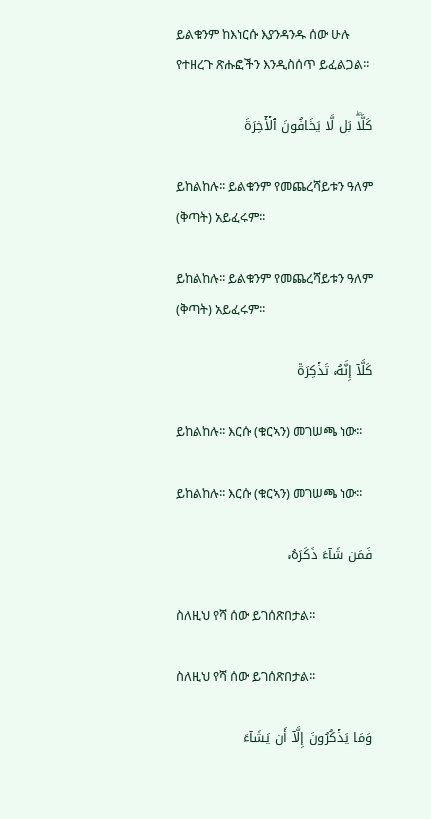ይልቁንም ከእነርሱ እያንዳንዱ ሰው ሁሉ የተዘረጉ ጽሑፎችን እንዲስሰጥ ይፈልጋል፡፡

كَلَّاۖ بَل لَّا يَخَافُونَ ٱلۡأٓخِرَةَ

ይከልከሉ፡፡ ይልቁንም የመጨረሻይቱን ዓለም (ቅጣት) አይፈሩም፡፡

ይከልከሉ፡፡ ይልቁንም የመጨረሻይቱን ዓለም (ቅጣት) አይፈሩም፡፡

كَلَّآ إِنَّهُۥ تَذۡكِرَةٞ

ይከልከሉ፡፡ እርሱ (ቁርኣን) መገሠጫ ነው፡፡

ይከልከሉ፡፡ እርሱ (ቁርኣን) መገሠጫ ነው፡፡

فَمَن شَآءَ ذَكَرَهُۥ

ስለዚህ የሻ ሰው ይገሰጽበታል፡፡

ስለዚህ የሻ ሰው ይገሰጽበታል፡፡

وَمَا يَذۡكُرُونَ إِلَّآ أَن يَشَآءَ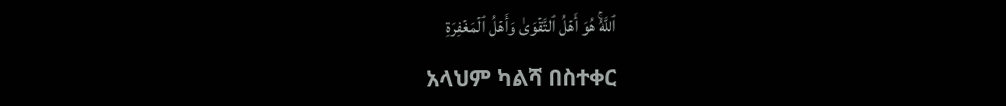ٱللَّهُۚ هُوَ أَهۡلُ ٱلتَّقۡوَىٰ وَأَهۡلُ ٱلۡمَغۡفِرَةِ

አላህም ካልሻ በስተቀር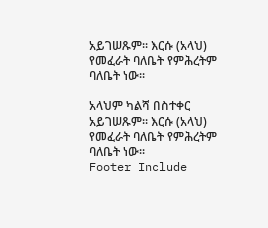አይገሠጹም፡፡ እርሱ (አላህ) የመፈራት ባለቤት የምሕረትም ባለቤት ነው፡፡

አላህም ካልሻ በስተቀር አይገሠጹም፡፡ እርሱ (አላህ) የመፈራት ባለቤት የምሕረትም ባለቤት ነው፡፡
Footer Include